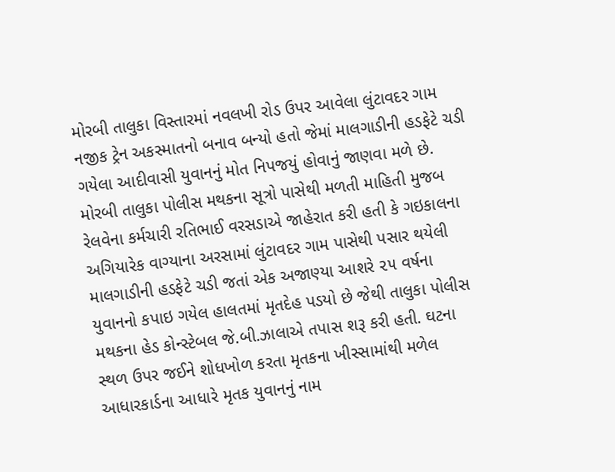મોરબી તાલુકા વિસ્તારમાં નવલખી રોડ ઉપર આવેલા લુંટાવદર ગામ નજીક ટ્રેન અકસ્માતનો બનાવ બન્યો હતો જેમાં માલગાડીની હડફેટે ચડી ગયેલા આદીવાસી યુવાનનું મોત નિપજયું હોવાનું જાણવા મળે છે.
મોરબી તાલુકા પોલીસ મથકના સૂત્રો પાસેથી મળતી માહિતી મુજબ રેલવેના કર્મચારી રતિભાઈ વરસડાએ જાહેરાત કરી હતી કે ગઇકાલના અગિયારેક વાગ્યાના અરસામાં લુંટાવદર ગામ પાસેથી પસાર થયેલી માલગાડીની હડફેટે ચડી જતાં એક અજાણ્યા આશરે ૨૫ વર્ષના યુવાનનો કપાઇ ગયેલ હાલતમાં મૃતદેહ પડયો છે જેથી તાલુકા પોલીસ મથકના હેડ કોન્સ્ટેબલ જે.બી.ઝાલાએ તપાસ શરૂ કરી હતી. ઘટના સ્થળ ઉપર જઈને શોધખોળ કરતા મૃતકના ખીસ્સામાંથી મળેલ આધારકાર્ડના આધારે મૃતક યુવાનનું નામ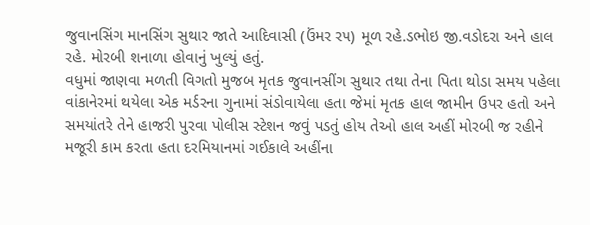જુવાનસિંગ માનસિંગ સુથાર જાતે આદિવાસી (ઉંમર ર૫) મૂળ રહે.ડભોઇ જી.વડોદરા અને હાલ રહે. મોરબી શનાળા હોવાનું ખુલ્યું હતું.
વધુમાં જાણવા મળતી વિગતો મુજબ મૃતક જુવાનસીંગ સુથાર તથા તેના પિતા થોડા સમય પહેલા વાંકાનેરમાં થયેલા એક મર્ડરના ગુનામાં સંડોવાયેલા હતા જેમાં મૃતક હાલ જામીન ઉપર હતો અને સમયાંતરે તેને હાજરી પુરવા પોલીસ સ્ટેશન જવું પડતું હોય તેઓ હાલ અહીં મોરબી જ રહીને મજૂરી કામ કરતા હતા દરમિયાનમાં ગઈકાલે અહીંના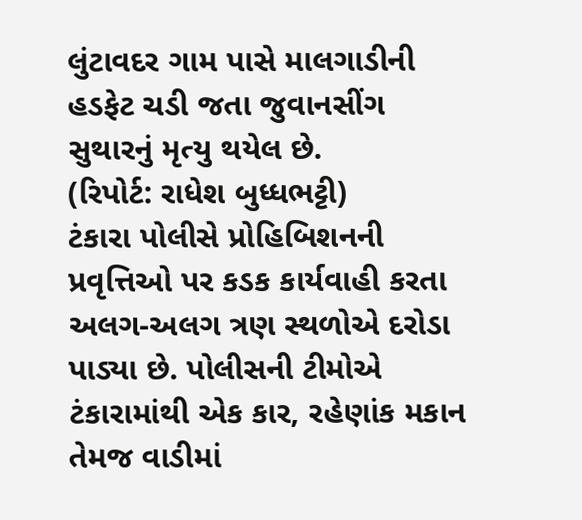લુંટાવદર ગામ પાસે માલગાડીની હડફેટ ચડી જતા જુવાનસીંગ સુથારનું મૃત્યુ થયેલ છે.
(રિપોર્ટ: રાધેશ બુધ્ધભટ્ટી)
ટંકારા પોલીસે પ્રોહિબિશનની પ્રવૃત્તિઓ પર કડક કાર્યવાહી કરતા અલગ-અલગ ત્રણ સ્થળોએ દરોડા પાડ્યા છે. પોલીસની ટીમોએ ટંકારામાંથી એક કાર, રહેણાંક મકાન તેમજ વાડીમાં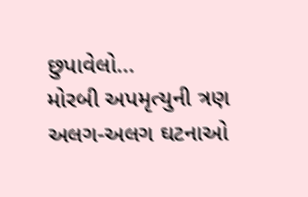છુપાવેલો...
મોરબી અપમૃત્યુની ત્રણ અલગ-અલગ ઘટનાઓ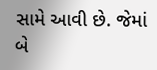સામે આવી છે. જેમાં બે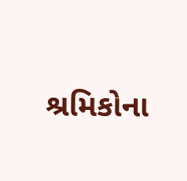શ્રમિકોના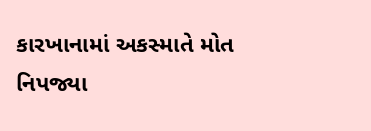કારખાનામાં અકસ્માતે મોત નિપજ્યા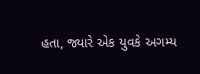હતા, જ્યારે એક યુવકે અગમ્ય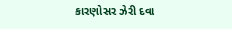કારણોસર ઝેરી દવા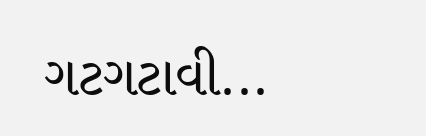ગટગટાવી...